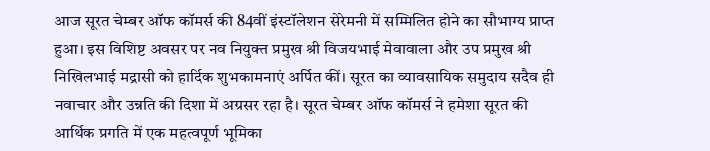आज सूरत चेम्बर ऑफ कॉमर्स की 84वीं इंस्टॉलेशन सेरेमनी में सम्मिलित होने का सौभाग्य प्राप्त हुआ। इस विशिष्ट अवसर पर नव नियुक्त प्रमुख श्री विजयभाई मेवावाला और उप प्रमुख श्री निखिलभाई मद्रासी को हार्दिक शुभकामनाएं अर्पित कीं। सूरत का व्यावसायिक समुदाय सदैव ही नवाचार और उन्नति की दिशा में अग्रसर रहा है। सूरत चेम्बर ऑफ कॉमर्स ने हमेशा सूरत की आर्थिक प्रगति में एक महत्वपूर्ण भूमिका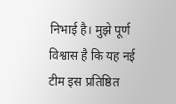निभाई है। मुझे पूर्ण विश्वास है कि यह नई टीम इस प्रतिष्ठित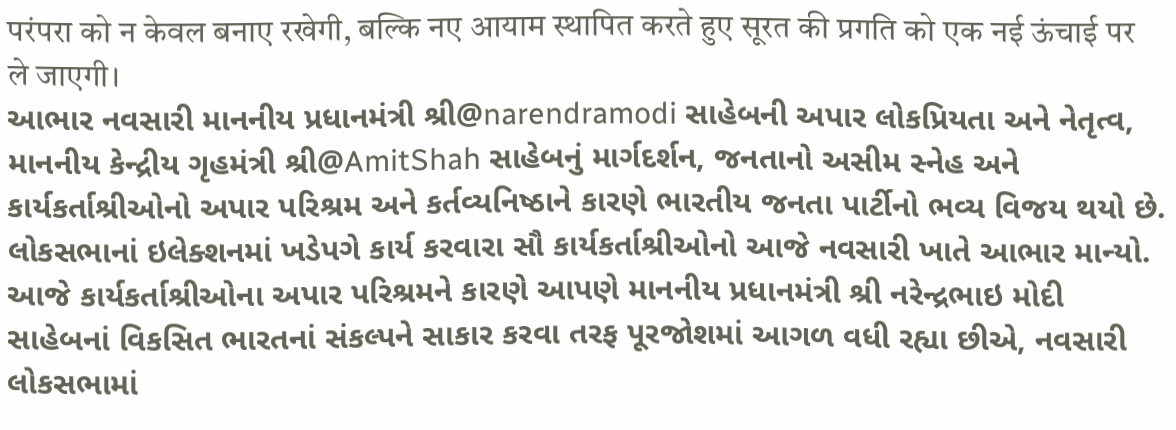परंपरा को न केवल बनाए रखेगी, बल्कि नए आयाम स्थापित करते हुए सूरत की प्रगति को एक नई ऊंचाई पर ले जाएगी।
આભાર નવસારી માનનીય પ્રધાનમંત્રી શ્રી@narendramodi સાહેબની અપાર લોકપ્રિયતા અને નેતૃત્વ, માનનીય કેન્દ્રીય ગૃહમંત્રી શ્રી@AmitShah સાહેબનું માર્ગદર્શન, જનતાનો અસીમ સ્નેહ અને કાર્યકર્તાશ્રીઓનો અપાર પરિશ્રમ અને કર્તવ્યનિષ્ઠાને કારણે ભારતીય જનતા પાર્ટીનો ભવ્ય વિજય થયો છે. લોકસભાનાં ઇલેક્શનમાં ખડેપગે કાર્ય કરવારા સૌ કાર્યકર્તાશ્રીઓનો આજે નવસારી ખાતે આભાર માન્યો. આજે કાર્યકર્તાશ્રીઓના અપાર પરિશ્રમને કારણે આપણે માનનીય પ્રધાનમંત્રી શ્રી નરેન્દ્રભાઇ મોદી સાહેબનાં વિકસિત ભારતનાં સંકલ્પને સાકાર કરવા તરફ પૂરજોશમાં આગળ વધી રહ્યા છીએ, નવસારી લોકસભામાં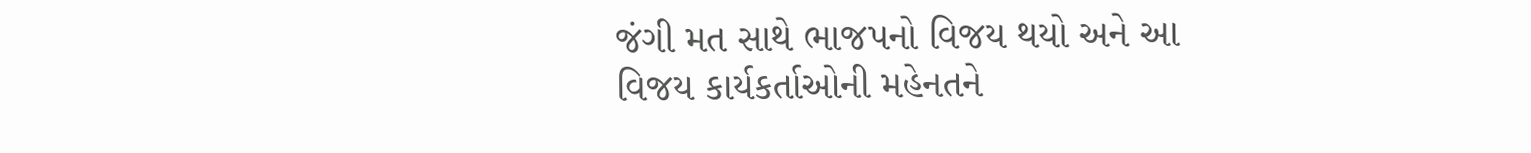જંગી મત સાથે ભાજપનો વિજય થયો અને આ વિજય કાર્યકર્તાઓની મહેનતને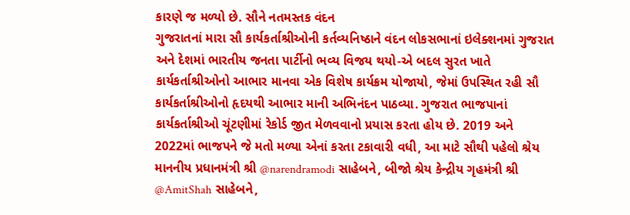કારણે જ મળ્યો છે. સૌને નતમસ્તક વંદન
ગુજરાતનાં મારા સૌ કાર્યકર્તાશ્રીઓની કર્તવ્યનિષ્ઠાને વંદન લોકસભાનાં ઇલેક્શનમાં ગુજરાત અને દેશમાં ભારતીય જનતા પાર્ટીનો ભવ્ય વિજય થયો-એ બદલ સુરત ખાતે કાર્યકર્તાશ્રીઓનો આભાર માનવા એક વિશેષ કાર્યક્રમ યોજાયો, જેમાં ઉપસ્થિત રહી સૌ કાર્યકર્તાશ્રીઓનો હૃદયથી આભાર માની અભિનંદન પાઠવ્યા. ગુજરાત ભાજપાનાં કાર્યકર્તાશ્રીઓ ચૂંટણીમાં રેકોર્ડ જીત મેળવવાનો પ્રયાસ કરતા હોય છે. 2019 અને 2022માં ભાજપને જે મતો મળ્યા એનાં કરતા ટકાવારી વધી, આ માટે સૌથી પહેલો શ્રેય માનનીય પ્રધાનમંત્રી શ્રી @narendramodi સાહેબને, બીજો શ્રેય કેન્દ્રીય ગૃહમંત્રી શ્રી @AmitShah સાહેબને,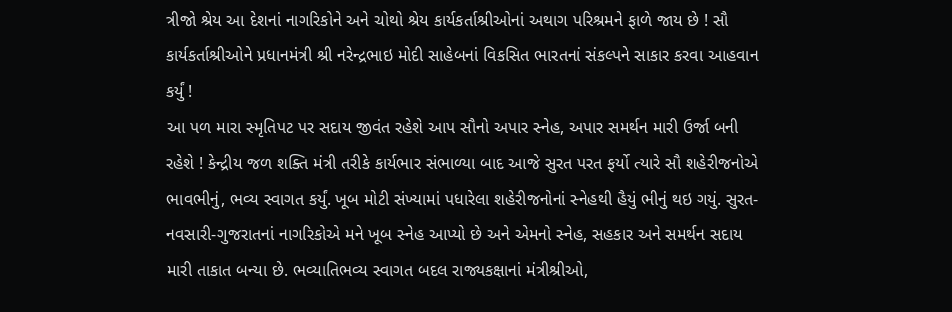ત્રીજો શ્રેય આ દેશનાં નાગરિકોને અને ચોથો શ્રેય કાર્યકર્તાશ્રીઓનાં અથાગ પરિશ્રમને ફાળે જાય છે ! સૌ કાર્યકર્તાશ્રીઓને પ્રધાનમંત્રી શ્રી નરેન્દ્રભાઇ મોદી સાહેબનાં વિકસિત ભારતનાં સંકલ્પને સાકાર કરવા આહવાન કર્યું !
આ પળ મારા સ્મૃતિપટ પર સદાય જીવંત રહેશે આપ સૌનો અપાર સ્નેહ, અપાર સમર્થન મારી ઉર્જા બની રહેશે ! કેન્દ્રીય જળ શક્તિ મંત્રી તરીકે કાર્યભાર સંભાળ્યા બાદ આજે સુરત પરત ફર્યો ત્યારે સૌ શહેરીજનોએ ભાવભીનું, ભવ્ય સ્વાગત કર્યું. ખૂબ મોટી સંખ્યામાં પધારેલા શહેરીજનોનાં સ્નેહથી હૈયું ભીનું થઇ ગયું. સુરત-નવસારી-ગુજરાતનાં નાગરિકોએ મને ખૂબ સ્નેહ આપ્યો છે અને એમનો સ્નેહ, સહકાર અને સમર્થન સદાય મારી તાકાત બન્યા છે. ભવ્યાતિભવ્ય સ્વાગત બદલ રાજ્યકક્ષાનાં મંત્રીશ્રીઓ,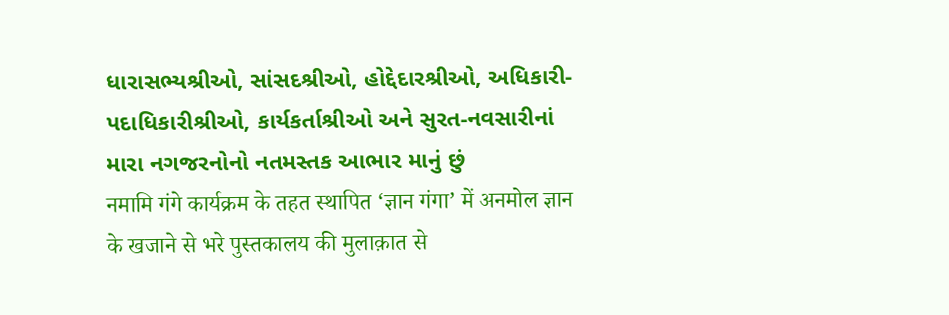ધારાસભ્યશ્રીઓ, સાંસદશ્રીઓ, હોદ્દેદારશ્રીઓ, અધિકારી-પદાધિકારીશ્રીઓ, કાર્યકર્તાશ્રીઓ અને સુરત-નવસારીનાં મારા નગજરનોનો નતમસ્તક આભાર માનું છું
नमामि गंगे कार्यक्रम के तहत स्थापित ‘ज्ञान गंगा’ में अनमोल ज्ञान के खजाने से भरे पुस्तकालय की मुलाक़ात से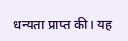धन्यता प्राप्त की। यह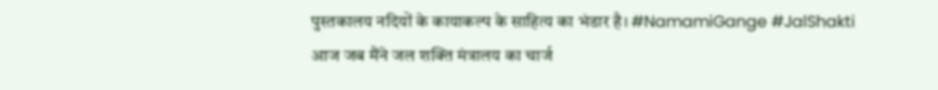पुस्तकालय नदियों के कायाकल्प के साहित्य का भंडार है। #NamamiGange #JalShakti
आज जब मैंने जल शक्ति मंत्रालय का चार्ज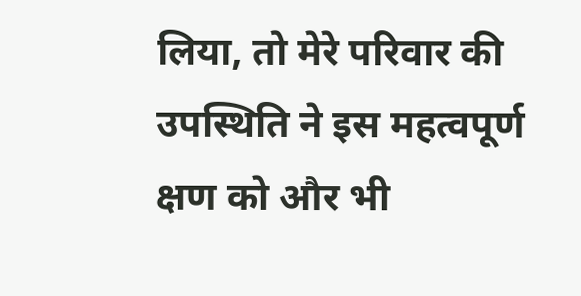लिया, तो मेरे परिवार की उपस्थिति ने इस महत्वपूर्ण क्षण को और भी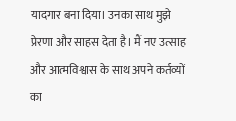यादगार बना दिया। उनका साथ मुझे प्रेरणा और साहस देता है। मैं नए उत्साह और आत्मविश्वास के साथ अपने कर्तव्यों का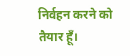निर्वहन करने को तैयार हूँ।